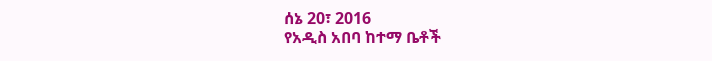ሰኔ 20፣ 2016
የአዲስ አበባ ከተማ ቤቶች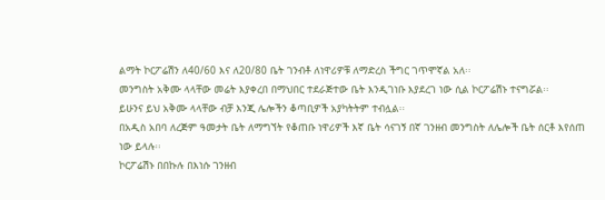ልማት ኮርፖሬሽን ለ40/60 እና ለ20/80 ቤት ገንብቶ ለነዋሪዎቹ ለማድረስ ችግር ገጥሞኛል አለ፡፡
መንግስት አቅሙ ላላቸው መሬት እያቀረበ በማህበር ተደራጅተው ቤት እንዲገነቡ እያደረገ ነው ሲል ኮርፖሬሽኑ ተናግሯል፡፡
ይሁንና ይህ አቅሙ ላላቸው ብቻ እንጂ ሌሎችን ቆጣቢዎች አያካትትም ተብሏል፡፡
በአዲስ አበባ ለረጅም ዓመታት ቤት ለማግኘት የቆጠቡ ነዋሪዎች እኛ ቤት ሳናገኝ በኛ ገንዘብ መንግስት ለሌሎች ቤት ሰርቶ እየሰጠ ነው ይላሉ፡፡
ኮርፖሬሽኑ በበኩሉ በእነሱ ገንዘብ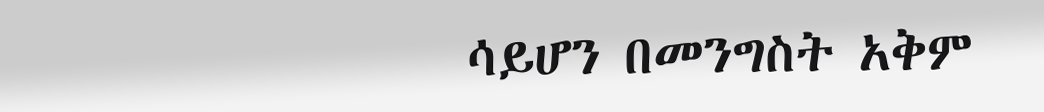ሳይሆን በመንግስት አቅም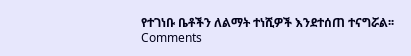የተገነቡ ቤቶችን ለልማት ተነሺዎች እንደተሰጠ ተናግሯል፡፡
Comments